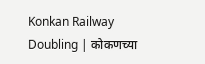Konkan Railway Doubling | कोकणच्या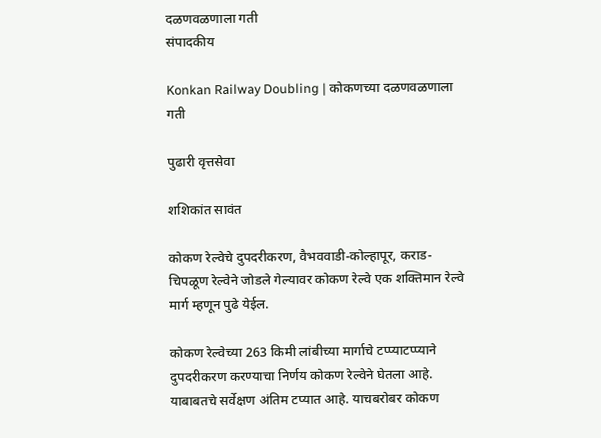दळणवळणाला गती
संपादकीय

Konkan Railway Doubling | कोकणच्या दळणवळणाला गती

पुढारी वृत्तसेवा

शशिकांत सावंत

कोकण रेल्वेचे दुपदरीकरण, वैभववाडी-कोल्हापूर, कराड-चिपळूण रेल्वेने जोडले गेल्यावर कोकण रेल्वे एक शक्तिमान रेल्वे मार्ग म्हणून पुढे येईल.

कोकण रेल्वेच्या 263 किमी लांबीच्या मार्गाचे टप्प्याटप्प्याने दुपदरीकरण करण्याचा निर्णय कोकण रेल्वेने घेतला आहे. याबाबतचे सर्वेक्षण अंतिम टप्यात आहे. याचबरोबर कोकण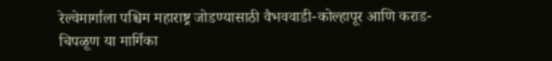रेल्वेमार्गाला पश्चिम महाराष्ट्र जोडण्यासाठी वैभववाडी-कोल्हापूर आणि कराड-चिपळूण या मार्गिका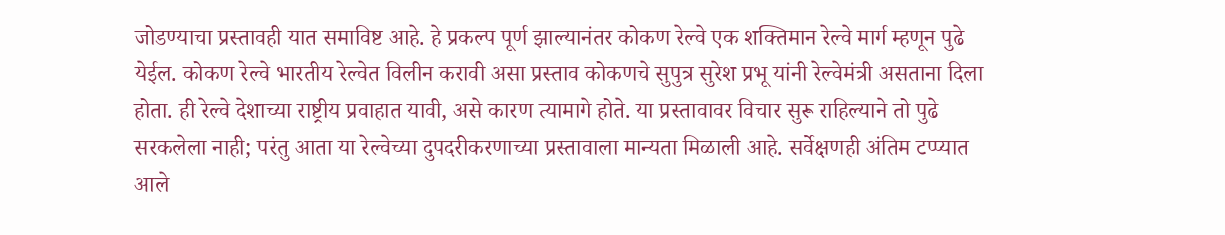जोडण्याचा प्रस्तावही यात समाविष्ट आहे. हे प्रकल्प पूर्ण झाल्यानंतर कोकण रेल्वे एक शक्तिमान रेल्वे मार्ग म्हणून पुढे येईल. कोकण रेल्वे भारतीय रेल्वेत विलीन करावी असा प्रस्ताव कोकणचे सुपुत्र सुरेश प्रभू यांनी रेल्वेमंत्री असताना दिला होता. ही रेल्वे देशाच्या राष्ट्रीय प्रवाहात यावी, असे कारण त्यामागे होते. या प्रस्तावावर विचार सुरू राहिल्याने तो पुढे सरकलेला नाही; परंतु आता या रेल्वेच्या दुपदरीकरणाच्या प्रस्तावाला मान्यता मिळाली आहे. सर्वेक्षणही अंतिम टप्प्यात आले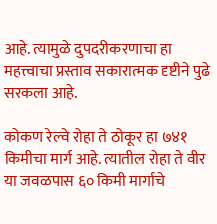आहे. त्यामुळे दुपदरीकरणाचा हा महत्त्वाचा प्रस्ताव सकारात्मक दृष्टीने पुढे सरकला आहे.

कोकण रेल्वे रोहा ते ठोकूर हा ७४१ किमीचा मार्ग आहे. त्यातील रोहा ते वीर या जवळपास ६० किमी मार्गाचे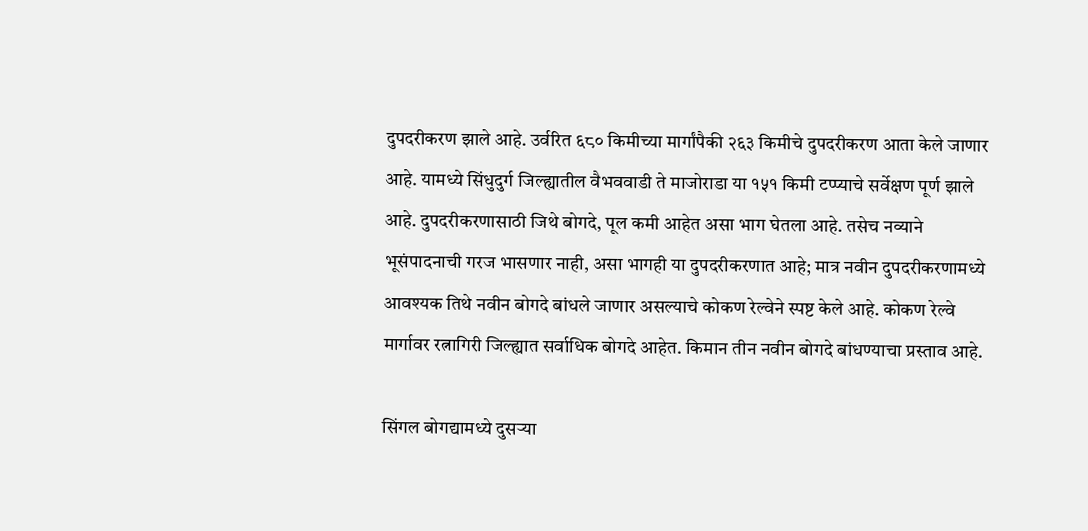दुपदरीकरण झाले आहे. उर्वरित ६८० किमीच्या मार्गांपैकी २६३ किमीचे दुपदरीकरण आता केले जाणार आहे. यामध्ये सिंधुदुर्ग जिल्ह्यातील वैभववाडी ते माजोराडा या १५१ किमी टप्प्याचे सर्वेक्षण पूर्ण झाले आहे. दुपदरीकरणासाठी जिथे बोगदे, पूल कमी आहेत असा भाग घेतला आहे. तसेच नव्याने भूसंपादनाची गरज भासणार नाही, असा भागही या दुपदरीकरणात आहे; मात्र नवीन दुपदरीकरणामध्ये आवश्यक तिथे नवीन बोगदे बांधले जाणार असल्याचे कोकण रेल्वेने स्पष्ट केले आहे. कोकण रेल्वे मार्गावर रत्नागिरी जिल्ह्यात सर्वाधिक बोगदे आहेत. किमान तीन नवीन बोगदे बांधण्याचा प्रस्ताव आहे.

सिंगल बोगद्यामध्ये दुसऱ्या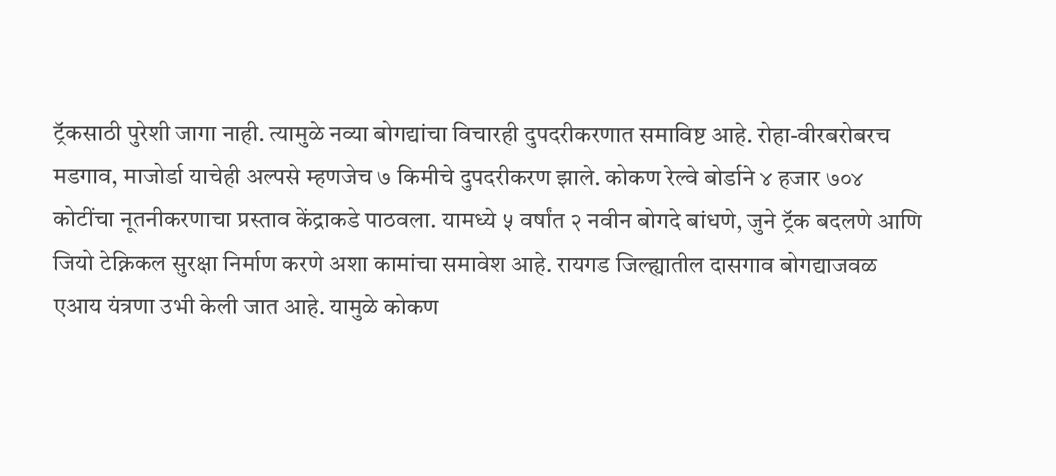ट्रॅकसाठी पुरेशी जागा नाही. त्यामुळे नव्या बोगद्यांचा विचारही दुपदरीकरणात समाविष्ट आहे. रोहा-वीरबरोबरच मडगाव, माजोर्डा याचेही अल्पसे म्हणजेच ७ किमीचे दुपदरीकरण झाले. कोकण रेल्वे बोर्डाने ४ हजार ७०४ कोटींचा नूतनीकरणाचा प्रस्ताव केंद्राकडे पाठवला. यामध्ये ५ वर्षांत २ नवीन बोगदे बांधणे, जुने ट्रॅक बदलणे आणि जियो टेक्निकल सुरक्षा निर्माण करणे अशा कामांचा समावेश आहे. रायगड जिल्ह्यातील दासगाव बोगद्याजवळ एआय यंत्रणा उभी केली जात आहे. यामुळे कोकण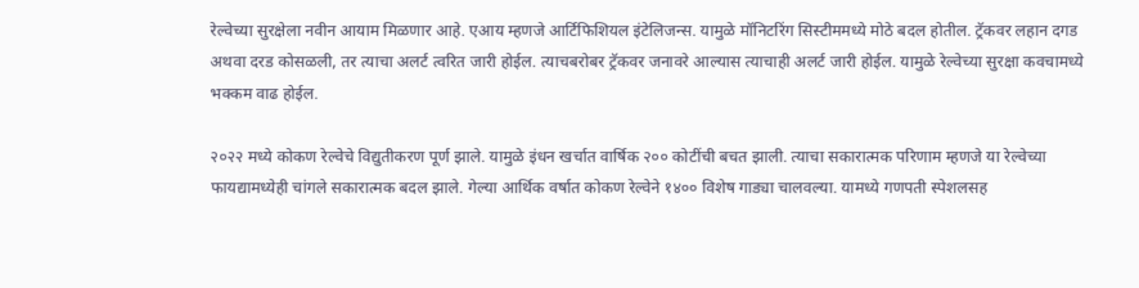रेल्वेच्या सुरक्षेला नवीन आयाम मिळणार आहे. एआय म्हणजे आर्टिफिशियल इंटेलिजन्स. यामुळे मॉनिटरिंग सिस्टीममध्ये मोठे बदल होतील. ट्रॅकवर लहान दगड अथवा दरड कोसळली, तर त्याचा अलर्ट त्वरित जारी होईल. त्याचबरोबर ट्रॅकवर जनावरे आल्यास त्याचाही अलर्ट जारी होईल. यामुळे रेल्वेच्या सुरक्षा कवचामध्ये भक्कम वाढ होईल.

२०२२ मध्ये कोकण रेल्वेचे विद्युतीकरण पूर्ण झाले. यामुळे इंधन खर्चात वार्षिक २०० कोटींची बचत झाली. त्याचा सकारात्मक परिणाम म्हणजे या रेल्वेच्या फायद्यामध्येही चांगले सकारात्मक बदल झाले. गेल्या आर्थिक वर्षात कोकण रेल्वेने १४०० विशेष गाड्या चालवल्या. यामध्ये गणपती स्पेशलसह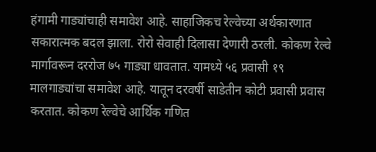हंगामी गाड्यांचाही समावेश आहे. साहाजिकच रेल्वेच्या अर्थकारणात सकारात्मक बदल झाला. रोरो सेवाही दिलासा देणारी ठरली. कोकण रेल्वे मार्गावरून दररोज ७५ गाड्या धावतात. यामध्ये ५६ प्रवासी १९ मालगाड्यांचा समावेश आहे. यातून दरवर्षी साडेतीन कोटी प्रवासी प्रवास करतात. कोकण रेल्वेचे आर्थिक गणित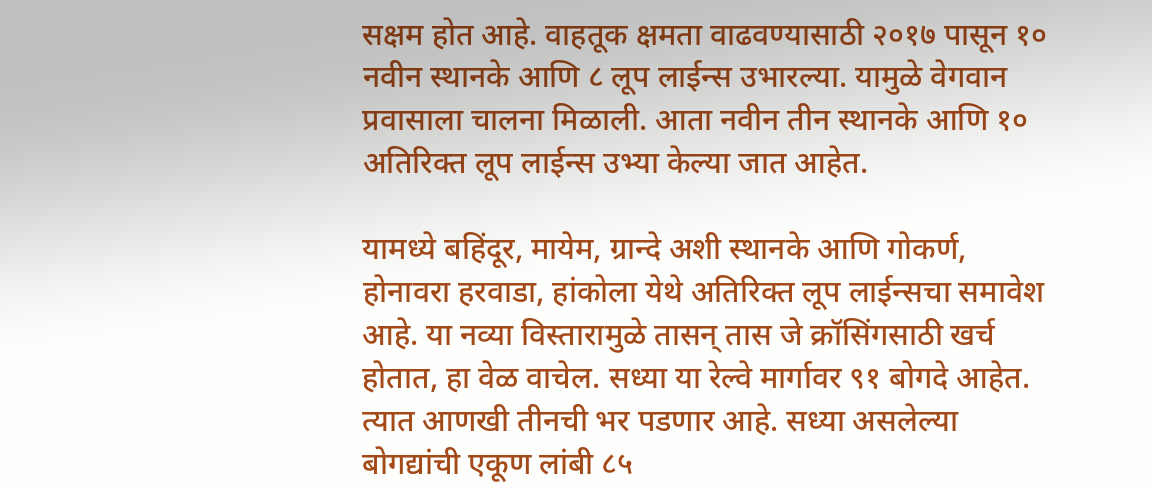सक्षम होत आहे. वाहतूक क्षमता वाढवण्यासाठी २०१७ पासून १० नवीन स्थानके आणि ८ लूप लाईन्स उभारल्या. यामुळे वेगवान प्रवासाला चालना मिळाली. आता नवीन तीन स्थानके आणि १० अतिरिक्त लूप लाईन्स उभ्या केल्या जात आहेत.

यामध्ये बहिंदूर, मायेम, ग्रान्दे अशी स्थानके आणि गोकर्ण, होनावरा हरवाडा, हांकोला येथे अतिरिक्त लूप लाईन्सचा समावेश आहे. या नव्या विस्तारामुळे तासन्‌ तास जे क्रॉसिंगसाठी खर्च होतात, हा वेळ वाचेल. सध्या या रेल्वे मार्गावर ९१ बोगदे आहेत. त्यात आणखी तीनची भर पडणार आहे. सध्या असलेल्या बोगद्यांची एकूण लांबी ८५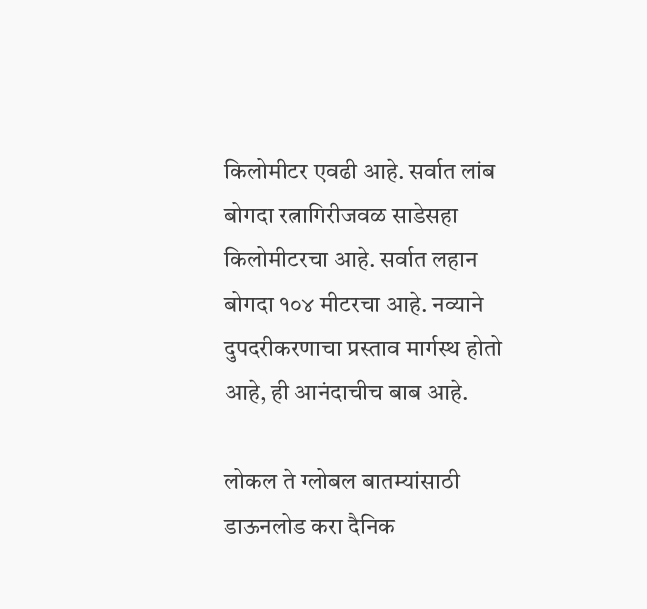किलोमीटर एवढी आहे. सर्वात लांब बोगदा रत्नागिरीजवळ साडेसहा किलोमीटरचा आहे. सर्वात लहान बोगदा १०४ मीटरचा आहे. नव्याने दुपदरीकरणाचा प्रस्ताव मार्गस्थ होतो आहे, ही आनंदाचीच बाब आहे.

लोकल ते ग्लोबल बातम्यांसाठी डाऊनलोड करा दैनिक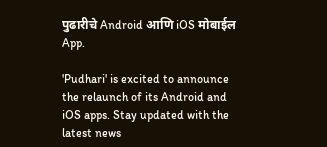पुढारीचे Android आणि iOS मोबाईल App.

'Pudhari' is excited to announce the relaunch of its Android and iOS apps. Stay updated with the latest news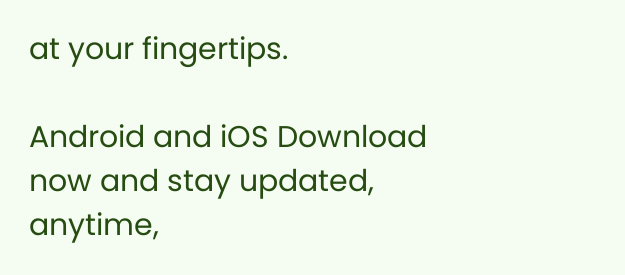at your fingertips.

Android and iOS Download now and stay updated, anytime,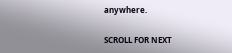anywhere.

SCROLL FOR NEXT